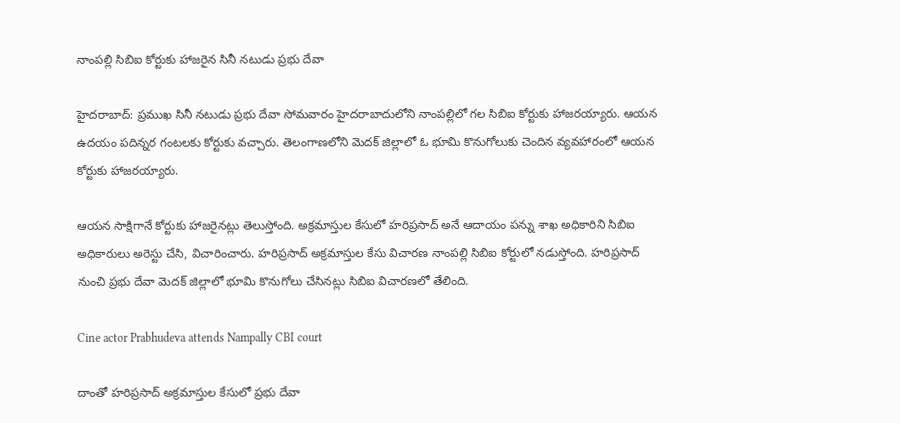నాంపల్లి సిబిఐ కోర్టుకు హాజరైన సినీ నటుడు ప్రభు దేవా

హైదరాబాద్: ప్రముఖ సినీ నటుడు ప్రభు దేవా సోమవారం హైదరాబాదులోని నాంపల్లిలో గల సిబిఐ కోర్టుకు హాజరయ్యారు. ఆయన ఉదయం పదిన్నర గంటలకు కోర్టుకు వచ్చారు. తెలంగాణలోని మెదక్ జిల్లాలో ఓ భూమి కొనుగోలుకు చెందిన వ్యవహారంలో ఆయన కోర్టుకు హాజరయ్యారు.

ఆయన సాక్షిగానే కోర్టుకు హాజరైనట్లు తెలుస్తోంది. అక్రమాస్తుల కేసులో హరిప్రసాద్ అనే ఆదాయం పన్ను శాఖ అధికారిని సిబిఐ అధికారులు అరెస్టు చేసి, విచారించారు. హరిప్రసాద్ అక్రమాస్తుల కేసు విచారణ నాంపల్లి సిబిఐ కోర్టులో నడుస్తోంది. హరిప్రసాద్ నుంచి ప్రభు దేవా మెదక్ జిల్లాలో భూమి కొనుగోలు చేసినట్లు సిబిఐ విచారణలో తేలింది.

Cine actor Prabhudeva attends Nampally CBI court

దాంతో హరిప్రసాద్ అక్రమాస్తుల కేసులో ప్రభు దేవా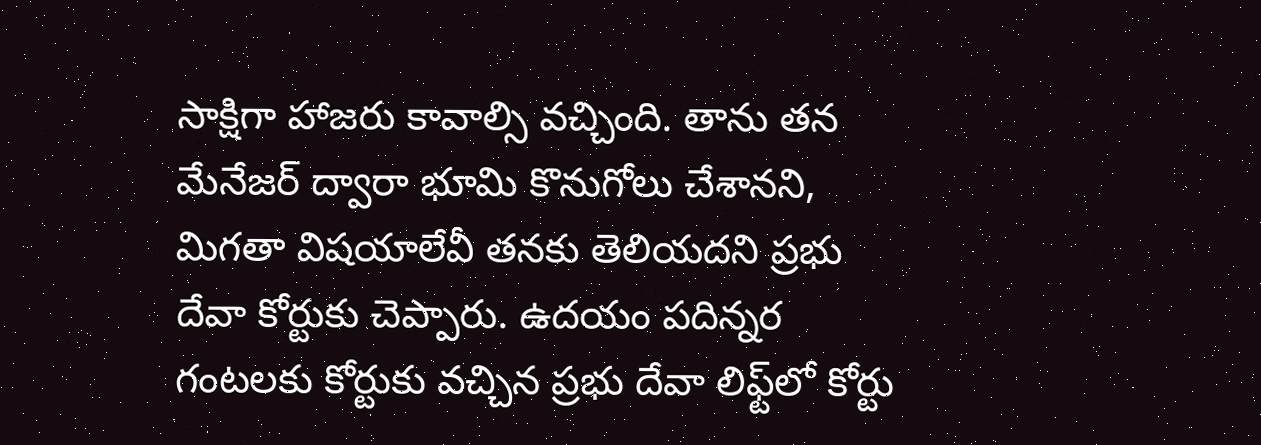సాక్షిగా హాజరు కావాల్సి వచ్చింది. తాను తన మేనేజర్ ద్వారా భూమి కొనుగోలు చేశానని, మిగతా విషయాలేవీ తనకు తెలియదని ప్రభు దేవా కోర్టుకు చెప్పారు. ఉదయం పదిన్నర గంటలకు కోర్టుకు వచ్చిన ప్రభు దేవా లిఫ్ట్‌లో కోర్టు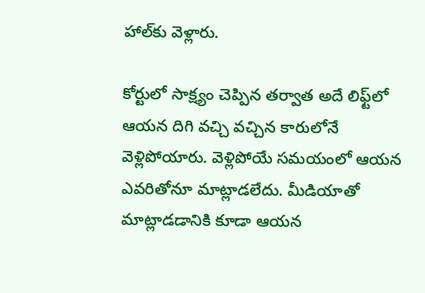హాల్‌కు వెళ్లారు.

కోర్టులో సాక్ష్యం చెప్పిన తర్వాత అదే లిఫ్ట్‌లో ఆయన దిగి వచ్చి వచ్చిన కారులోనే వెళ్లిపోయారు. వెళ్లిపోయే సమయంలో ఆయన ఎవరితోనూ మాట్లాడలేదు. మీడియాతో మాట్లాడడానికి కూడా ఆయన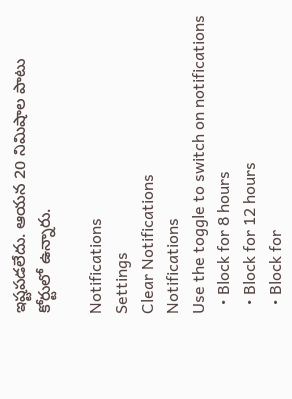ఇష్టపడలేదు. ఆయన 20 నిమిషాల పాటు కోర్టులో ఉన్నారు.

Notifications
Settings
Clear Notifications
Notifications
Use the toggle to switch on notifications
  • Block for 8 hours
  • Block for 12 hours
  • Block for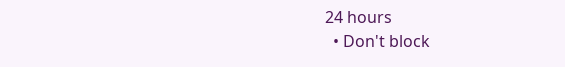24 hours
  • Don't block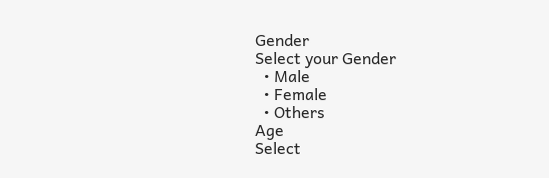Gender
Select your Gender
  • Male
  • Female
  • Others
Age
Select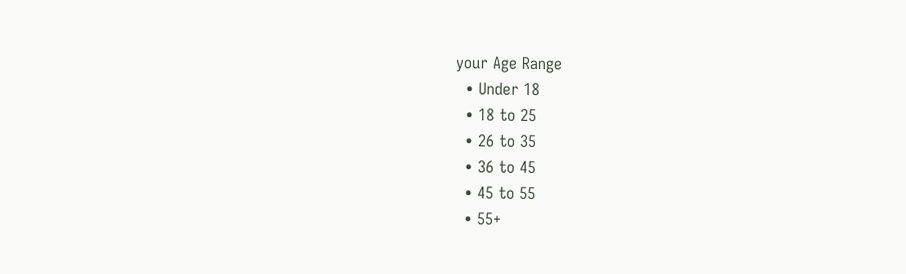your Age Range
  • Under 18
  • 18 to 25
  • 26 to 35
  • 36 to 45
  • 45 to 55
  • 55+